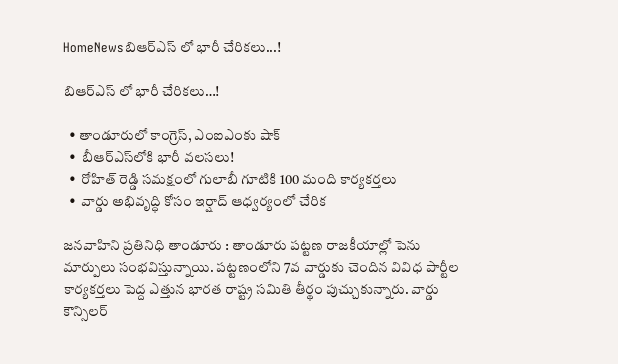HomeNewsబిఆర్ఎస్ లో భారీ చేరికలు...!

బిఆర్ఎస్ లో భారీ చేరికలు…!

  • తాండూరులో కాంగ్రెస్, ఎంఐఎంకు షాక్
  •  బీఆర్ఎస్‌లోకి భారీ వలసలు!
  •  రోహిత్ రెడ్డి సమక్షంలో గులాబీ గూటికి 100 మంది కార్యకర్తలు
  •  వార్డు అభివృద్ధి కోసం ఇర్షాద్ ఆధ్వర్యంలో చేరిక

జనవాహిని ప్రతినిధి తాండూరు : తాండూరు పట్టణ రాజకీయాల్లో పెను మార్పులు సంభవిస్తున్నాయి. పట్టణంలోని 7వ వార్డుకు చెందిన వివిధ పార్టీల కార్యకర్తలు పెద్ద ఎత్తున భారత రాష్ట్ర సమితి తీర్థం పుచ్చుకున్నారు. వార్డు కౌన్సిలర్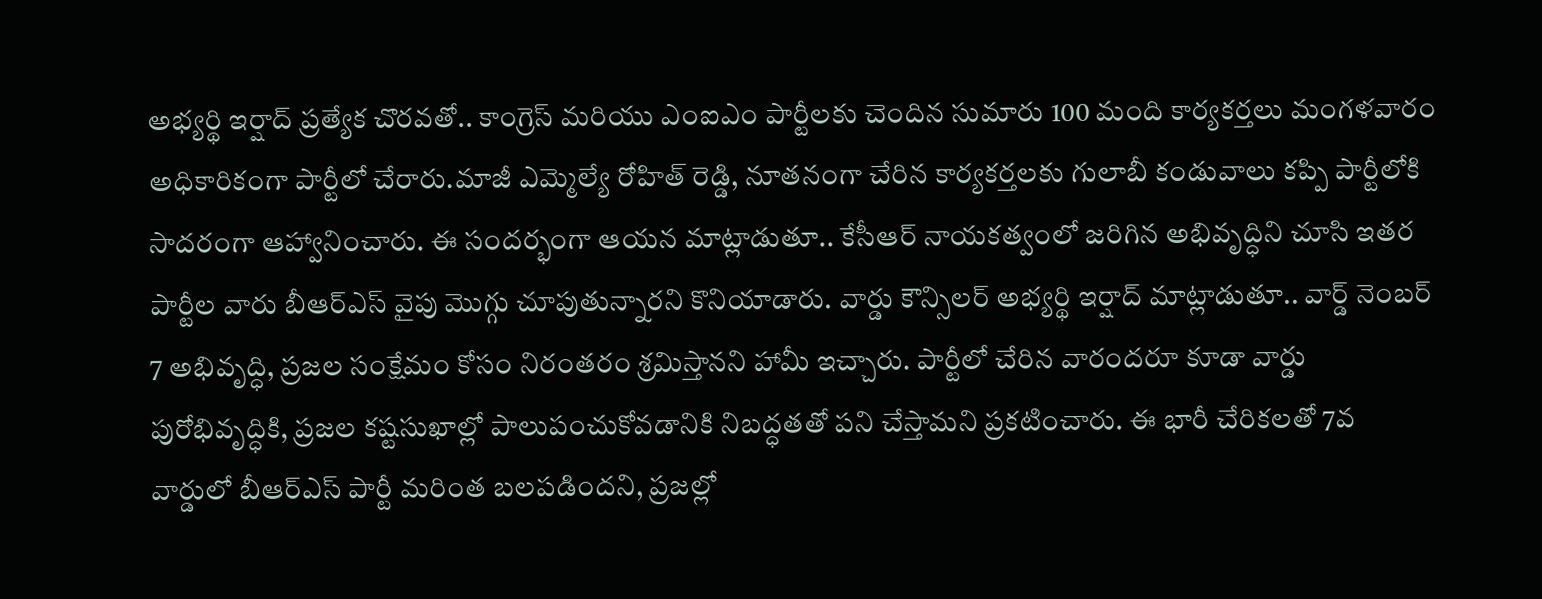అభ్యర్థి ఇర్షాద్ ప్రత్యేక చొరవతో.. కాంగ్రెస్ మరియు ఎంఐఎం పార్టీలకు చెందిన సుమారు 100 మంది కార్యకర్తలు మంగళవారం అధికారికంగా పార్టీలో చేరారు.మాజీ ఎమ్మెల్యే రోహిత్ రెడ్డి, నూతనంగా చేరిన కార్యకర్తలకు గులాబీ కండువాలు కప్పి పార్టీలోకి సాదరంగా ఆహ్వానించారు. ఈ సందర్భంగా ఆయన మాట్లాడుతూ.. కేసీఆర్ నాయకత్వంలో జరిగిన అభివృద్ధిని చూసి ఇతర పార్టీల వారు బీఆర్ఎస్ వైపు మొగ్గు చూపుతున్నారని కొనియాడారు. వార్డు కౌన్సిలర్ అభ్యర్థి ఇర్షాద్ మాట్లాడుతూ.. వార్డ్ నెంబర్ 7 అభివృద్ధి, ప్రజల సంక్షేమం కోసం నిరంతరం శ్రమిస్తానని హామీ ఇచ్చారు. పార్టీలో చేరిన వారందరూ కూడా వార్డు పురోభివృద్ధికి, ప్రజల కష్టసుఖాల్లో పాలుపంచుకోవడానికి నిబద్ధతతో పని చేస్తామని ప్రకటించారు. ఈ భారీ చేరికలతో 7వ వార్డులో బీఆర్ఎస్ పార్టీ మరింత బలపడిందని, ప్రజల్లో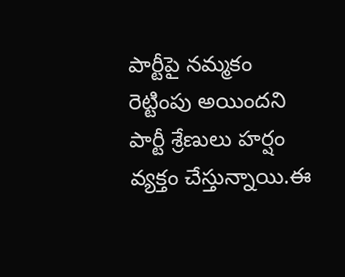పార్టీపై నమ్మకం రెట్టింపు అయిందని పార్టీ శ్రేణులు హర్షం వ్యక్తం చేస్తున్నాయి.ఈ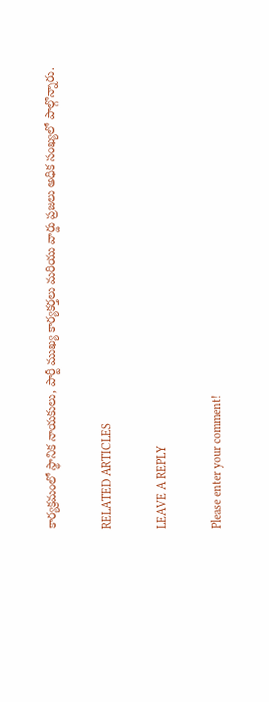కార్యక్రమంలో స్థానిక నాయకులు, పార్టీ ముఖ్య కార్యకర్తలు మరియు వార్డు ప్రజలు అధిక సంఖ్యలో పాల్గొన్నారు.

RELATED ARTICLES

LEAVE A REPLY

Please enter your comment!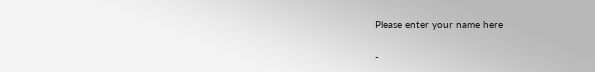Please enter your name here

-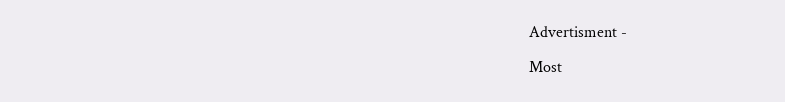Advertisment -

Most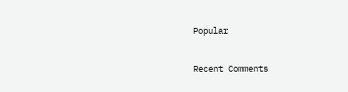Popular

Recent Comments